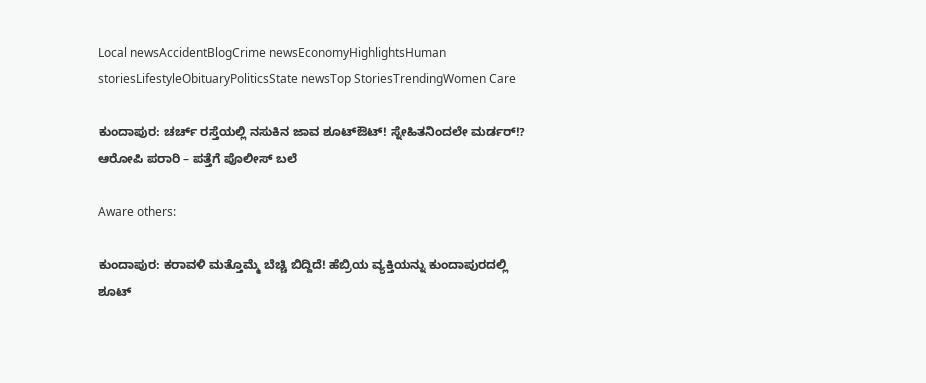Local newsAccidentBlogCrime newsEconomyHighlightsHuman storiesLifestyleObituaryPoliticsState newsTop StoriesTrendingWomen Care

ಕುಂದಾಪುರ: ಚರ್ಚ್ ರಸ್ತೆಯಲ್ಲಿ ನಸುಕಿನ ಜಾವ ಶೂಟ್ಔಟ್! ಸ್ನೇಹಿತನಿಂದಲೇ ಮರ್ಡರ್!? ಆರೋಪಿ ಪರಾರಿ – ಪತ್ತೆಗೆ ಪೊಲೀಸ್ ಬಲೆ

Aware others:

ಕುಂದಾಪುರ: ಕರಾವಳಿ ಮತ್ತೊಮ್ಮೆ ಬೆಚ್ಚಿ ಬಿದ್ದಿದೆ! ಹೆಬ್ರಿಯ ವ್ಯಕ್ತಿಯನ್ನು ಕುಂದಾಪುರದಲ್ಲಿ ಶೂಟ್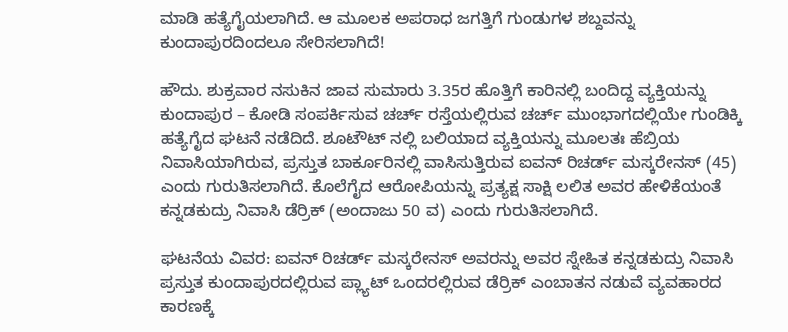ಮಾಡಿ ಹತ್ಯೆಗೈಯಲಾಗಿದೆ. ಆ ಮೂಲಕ ಅಪರಾಧ ಜಗತ್ತಿಗೆ ಗುಂಡುಗಳ ಶಬ್ದವನ್ನು ಕುಂದಾಪುರದಿಂದಲೂ ಸೇರಿಸಲಾಗಿದೆ!

ಹೌದು. ಶುಕ್ರವಾರ ನಸುಕಿನ ಜಾವ ಸುಮಾರು 3.35ರ ಹೊತ್ತಿಗೆ ಕಾರಿನಲ್ಲಿ ಬಂದಿದ್ದ ವ್ಯಕ್ತಿಯನ್ನು ಕುಂದಾಪುರ – ಕೋಡಿ ಸಂಪರ್ಕಿಸುವ ಚರ್ಚ್ ರಸ್ತೆಯಲ್ಲಿರುವ ಚರ್ಚ್ ಮುಂಭಾಗದಲ್ಲಿಯೇ ಗುಂಡಿಕ್ಕಿ ಹತ್ಯೆಗೈದ ಘಟನೆ ನಡೆದಿದೆ. ಶೂಟೌಟ್ ನಲ್ಲಿ ಬಲಿಯಾದ ವ್ಯಕ್ತಿಯನ್ನು ಮೂಲತಃ ಹೆಬ್ರಿಯ ನಿವಾಸಿಯಾಗಿರುವ, ಪ್ರಸ್ತುತ ಬಾರ್ಕೂರಿನಲ್ಲಿ ವಾಸಿಸುತ್ತಿರುವ ಐವನ್ ರಿಚರ್ಡ್ ಮಸ್ಕರೇನಸ್ (45) ಎಂದು ಗುರುತಿಸಲಾಗಿದೆ. ಕೊಲೆಗೈದ ಆರೋಪಿಯನ್ನು ಪ್ರತ್ಯಕ್ಷ ಸಾಕ್ಷಿ ಲಲಿತ ಅವರ ಹೇಳಿಕೆಯಂತೆ ಕನ್ನಡಕುದ್ರು ನಿವಾಸಿ ಡೆರ್ರಿಕ್ (ಅಂದಾಜು 50 ವ) ಎಂದು ಗುರುತಿಸಲಾಗಿದೆ.

ಘಟನೆಯ ವಿವರ: ಐವನ್ ರಿಚರ್ಡ್ ಮಸ್ಕರೇನಸ್ ಅವರನ್ನು ಅವರ ಸ್ನೇಹಿತ ಕನ್ನಡಕುದ್ರು ನಿವಾಸಿ ಪ್ರಸ್ತುತ ಕುಂದಾಪುರದಲ್ಲಿರುವ ಪ್ಲ್ಯಾಟ್ ಒಂದರಲ್ಲಿರುವ ಡೆರ್ರಿಕ್ ಎಂಬಾತನ ನಡುವೆ ವ್ಯವಹಾರದ ಕಾರಣಕ್ಕೆ‌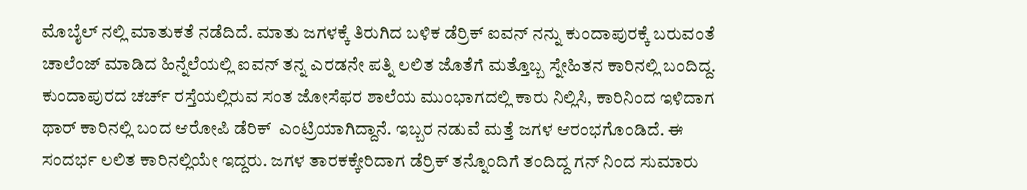ಮೊಬೈಲ್ ನಲ್ಲಿ ಮಾತುಕತೆ ನಡೆದಿದೆ. ಮಾತು ಜಗಳಕ್ಕೆ ತಿರುಗಿದ ಬಳಿಕ ಡೆರ್ರಿಕ್ ಐವನ್ ನನ್ನು ಕುಂದಾಪುರಕ್ಕೆ ಬರುವಂತೆ ಚಾಲೆಂಜ್ ಮಾಡಿದ ಹಿನ್ನೆಲೆಯಲ್ಲಿ ಐವನ್ ತನ್ನ ಎರಡನೇ ಪತ್ನಿ ಲಲಿತ ಜೊತೆಗೆ ಮತ್ತೊಬ್ಬ ಸ್ನೇಹಿತನ ಕಾರಿನಲ್ಲಿ ಬಂದಿದ್ದ. ಕುಂದಾಪುರದ ಚರ್ಚ್ ರಸ್ತೆಯಲ್ಲಿರುವ ಸಂತ ಜೋಸೆಫರ ಶಾಲೆಯ ಮುಂಭಾಗದಲ್ಲಿ ಕಾರು ನಿಲ್ಲಿಸಿ, ಕಾರಿನಿಂದ ಇಳಿದಾಗ  ಥಾರ್ ಕಾರಿನಲ್ಲಿ ಬಂದ ಆರೋಪಿ ಡೆರಿಕ್  ಎಂಟ್ರಿಯಾಗಿದ್ದಾನೆ. ಇಬ್ಬರ ನಡುವೆ ಮತ್ತೆ ಜಗಳ ಆರಂಭಗೊಂಡಿದೆ. ಈ ಸಂದರ್ಭ ಲಲಿತ ಕಾರಿನಲ್ಲಿಯೇ ಇದ್ದರು. ಜಗಳ ತಾರಕಕ್ಕೇರಿದಾಗ ಡೆರ್ರಿಕ್ ತನ್ನೊಂದಿಗೆ ತಂದಿದ್ದ ಗನ್ ನಿಂದ ಸುಮಾರು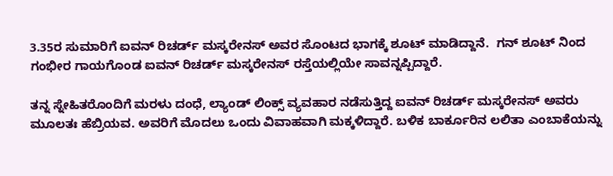3.35ರ ಸುಮಾರಿಗೆ ಐವನ್ ರಿಚರ್ಡ್ ಮಸ್ಕರೇನಸ್ ಅವರ ಸೊಂಟದ ಭಾಗಕ್ಕೆ ಶೂಟ್ ಮಾಡಿದ್ದಾನೆ.  ಗನ್ ಶೂಟ್ ನಿಂದ ಗಂಭೀರ ಗಾಯಗೊಂಡ ಐವನ್ ರಿಚರ್ಡ್ ಮಸ್ಕರೇನಸ್ ರಸ್ತೆಯಲ್ಲಿಯೇ ಸಾವನ್ನಪ್ಪಿದ್ದಾರೆ.

ತನ್ನ ಸ್ನೇಹಿತರೊಂದಿಗೆ ಮರಳು ದಂಧೆ, ಲ್ಯಾಂಡ್ ಲಿಂಕ್ಸ್ ವ್ಯವಹಾರ ನಡೆಸುತ್ತಿದ್ದ ಐವನ್ ರಿಚರ್ಡ್ ಮಸ್ಕರೇನಸ್ ಅವರು ಮೂಲತಃ ಹೆಬ್ರಿಯವ. ಅವರಿಗೆ ಮೊದಲು ಒಂದು ವಿವಾಹವಾಗಿ ಮಕ್ಕಳಿದ್ದಾರೆ. ಬಳಿಕ ಬಾರ್ಕೂರಿನ ಲಲಿತಾ ಎಂಬಾಕೆಯನ್ನು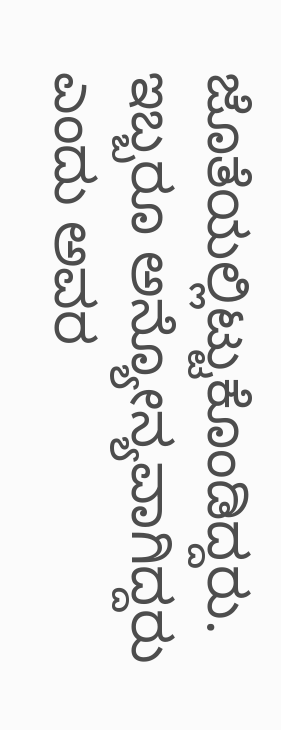ಜೊತೆಯಲ್ಲಿಟ್ಟುಕೊಂಡಿದ್ದರು. ಇಬ್ಬರೂ ಅನ್ಯೋನ್ಯವಾಗಿದ್ದರು ಎಂದು ಅವರ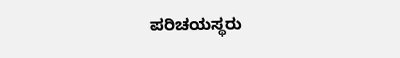ಪರಿಚಯಸ್ಥರು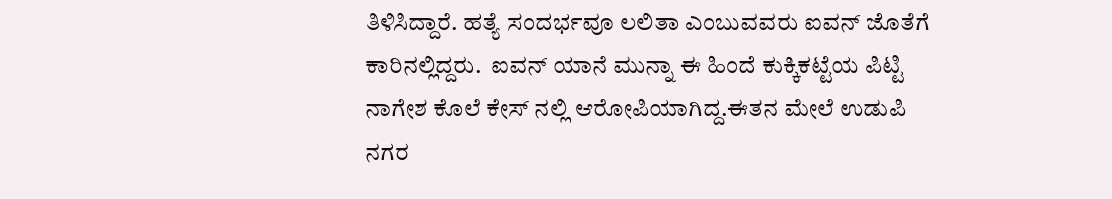ತಿಳಿಸಿದ್ದಾರೆ. ಹತ್ಯೆ ಸಂದರ್ಭವೂ ಲಲಿತಾ ಎಂಬುವವರು ಐವನ್ ಜೊತೆಗೆ ಕಾರಿನಲ್ಲಿದ್ದರು.  ಐವನ್ ಯಾನೆ ಮುನ್ನಾ ಈ ಹಿಂದೆ ಕುಕ್ಕಿಕಟ್ಟೆಯ ಪಿಟ್ಟಿ ನಾಗೇಶ ಕೊಲೆ ಕೇಸ್ ನಲ್ಲಿ ಆರೋಪಿಯಾಗಿದ್ದ.ಈತನ ಮೇಲೆ ಉಡುಪಿ ನಗರ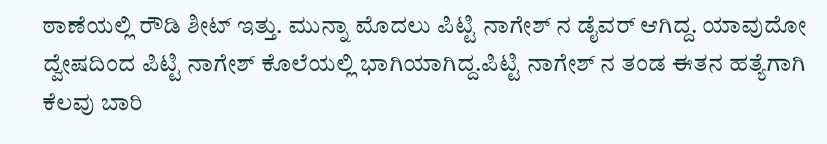ಠಾಣೆಯಲ್ಲಿ ರೌಡಿ ಶೀಟ್ ಇತ್ತು. ಮುನ್ನಾ ಮೊದಲು ಪಿಟ್ಟಿ ನಾಗೇಶ್ ನ ಡೈವರ್ ಆಗಿದ್ದ. ಯಾವುದೋ ದ್ವೇಷದಿಂದ ಪಿಟ್ಟಿ ನಾಗೇಶ್ ಕೊಲೆಯಲ್ಲಿ ಭಾಗಿಯಾಗಿದ್ದ.ಪಿಟ್ಟಿ ನಾಗೇಶ್ ನ ತಂಡ ಈತನ ಹತ್ಯೆಗಾಗಿ ಕೆಲವು ಬಾರಿ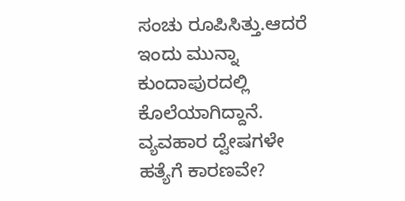ಸಂಚು ರೂಪಿಸಿತ್ತು.ಆದರೆ ಇಂದು ಮುನ್ನಾ ಕುಂದಾಪುರದಲ್ಲಿ ಕೊಲೆಯಾಗಿದ್ದಾನೆ. ವ್ಯವಹಾರ ದ್ವೇಷಗಳೇ ಹತ್ಯೆಗೆ ಕಾರಣವೇ?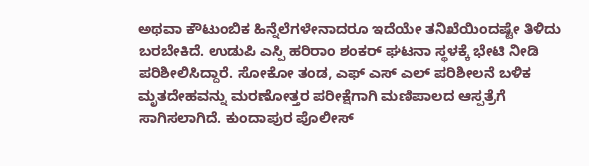ಅಥವಾ ಕೌಟುಂಬಿಕ ಹಿನ್ನೆಲೆಗಳೇನಾದರೂ ಇದೆಯೇ ತನಿಖೆಯಿಂದಷ್ಟೇ ತಿಳಿದು ಬರಬೇಕಿದೆ. ಉಡುಪಿ ಎಸ್ಪಿ ಹರಿರಾಂ ಶಂಕರ್ ಘಟನಾ ಸ್ಥಳಕ್ಕೆ ಭೇಟಿ ನೀಡಿ ಪರಿಶೀಲಿಸಿದ್ದಾರೆ. ಸೋಕೋ ತಂಡ, ಎಫ್ ಎಸ್ ಎಲ್ ಪರಿಶೀಲನೆ ಬಳಿಕ ಮೃತದೇಹವನ್ನು ಮರಣೋತ್ತರ ಪರೀಕ್ಷೆಗಾಗಿ ಮಣಿಪಾಲದ ಆಸ್ಪತ್ರೆಗೆ ಸಾಗಿಸಲಾಗಿದೆ. ಕುಂದಾಪುರ ಪೊಲೀಸ್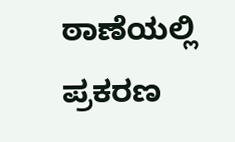ಠಾಣೆಯಲ್ಲಿ‌ ಪ್ರಕರಣ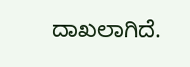ದಾಖಲಾಗಿದೆ.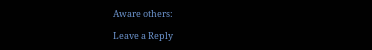Aware others:

Leave a Reply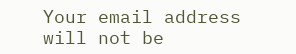Your email address will not be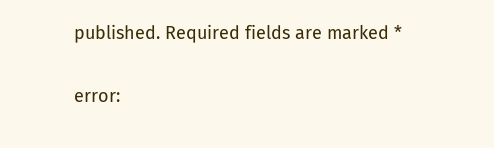published. Required fields are marked *

error: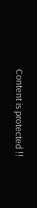Content is protected !!